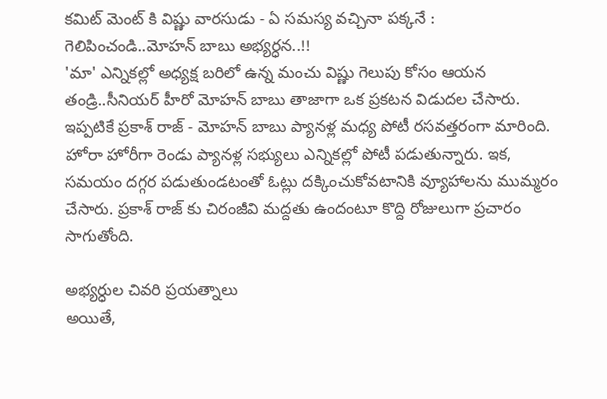కమిట్ మెంట్ కి విష్ణు వారసుడు - ఏ సమస్య వచ్చినా పక్కనే : గెలిపించండి..మోహన్ బాబు అభ్యర్ధన..!!
'మా' ఎన్నికల్లో అధ్యక్ష బరిలో ఉన్న మంచు విష్ణు గెలుపు కోసం ఆయన తండ్రి..సీనియర్ హీరో మోహన్ బాబు తాజాగా ఒక ప్రకటన విడుదల చేసారు. ఇప్పటికే ప్రకాశ్ రాజ్ - మోహన్ బాబు ప్యానళ్ల మధ్య పోటీ రసవత్తరంగా మారింది. హోరా హోరీగా రెండు ప్యానళ్ల సభ్యులు ఎన్నికల్లో పోటీ పడుతున్నారు. ఇక, సమయం దగ్గర పడుతుండటంతో ఓట్లు దక్కించుకోవటానికి వ్యూహాలను ముమ్మరం చేసారు. ప్రకాశ్ రాజ్ కు చిరంజీవి మద్దతు ఉందంటూ కొద్ది రోజులుగా ప్రచారం సాగుతోంది.

అభ్యర్ధుల చివరి ప్రయత్నాలు
అయితే,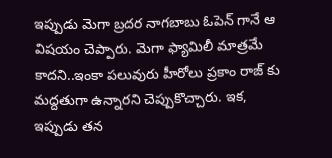ఇప్పుడు మెగా బ్రదర నాగబాబు ఓపెన్ గానే ఆ విషయం చెప్పారు. మెగా ఫ్యామిలీ మాత్రమే కాదని..ఇంకా పలువురు హీరోలు ప్రకాం రాజ్ కు మద్దతుగా ఉన్నారని చెప్పుకొచ్చారు. ఇక, ఇప్పుడు తన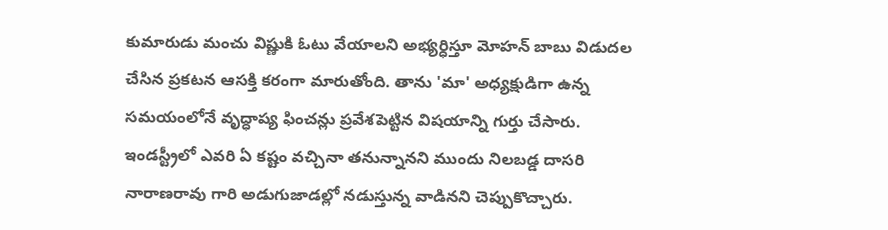కుమారుడు మంచు విష్ణుకి ఓటు వేయాలని అభ్యర్ధిస్తూ మోహన్ బాబు విడుదల చేసిన ప్రకటన ఆసక్తి కరంగా మారుతోంది. తాను 'మా' అధ్యక్షుడిగా ఉన్న సమయంలోనే వృద్ధాప్య ఫించన్లు ప్రవేశపెట్టిన విషయాన్ని గుర్తు చేసారు. ఇండస్ట్రీలో ఎవరి ఏ కష్టం వచ్చినా తనున్నానని ముందు నిలబడ్డ దాసరి నారాణరావు గారి అడుగుజాడల్లో నడుస్తున్న వాడినని చెప్పుకొచ్చారు.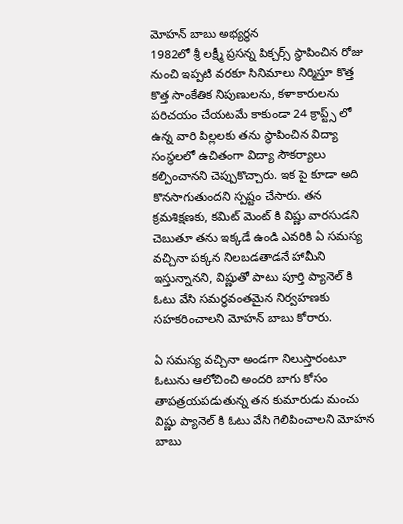మోహన్ బాబు అభ్యర్ధన
1982లో శ్రీ లక్ష్మీ ప్రసన్న పిక్చర్స్ స్థాపించిన రోజు నుంచి ఇప్పటి వరకూ సినిమాలు నిర్మిస్తూ కొత్త కొత్త సాంకేతిక నిపుణులను, కళాకారులను పరిచయం చేయటమే కాకుండా 24 క్రాప్ట్స్ లో ఉన్న వారి పిల్లలకు తను స్థాపించిన విద్యా సంస్థలలో ఉచితంగా విద్యా సౌకర్యాలు కల్పించానని చెప్పుకొచ్చారు. ఇక పై కూడా అది కొనసాగుతుందని స్పష్టం చేసారు. తన క్రమశిక్షణకు, కమిట్ మెంట్ కి విష్ణు వారసుడని చెబుతూ తను ఇక్కడే ఉండి ఎవరికి ఏ సమస్య వచ్చినా పక్కన నిలబడతాడనే హామీని ఇస్తున్నానని, విష్ణుతో పాటు పూర్తి ప్యానెల్ కి ఓటు వేసి సమర్ధవంతమైన నిర్వహణకు సహకరించాలని మోహన్ బాబు కోరారు.

ఏ సమస్య వచ్చినా అండగా నిలుస్తారంటూ
ఓటును ఆలోచించి అందరి బాగు కోసం తాపత్రయపడుతున్న తన కుమారుడు మంచు విష్ణు ప్యానెల్ కి ఓటు వేసి గెలిపించాలని మోహన బాబు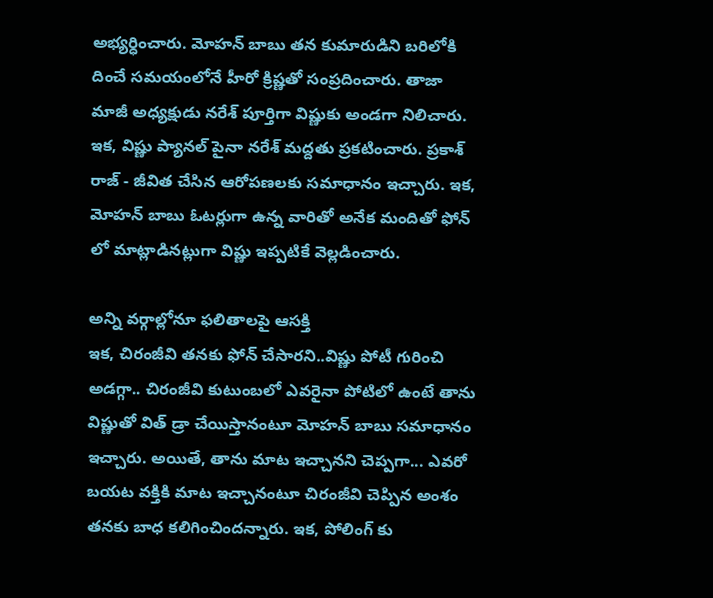అభ్యర్ధించారు. మోహన్ బాబు తన కుమారుడిని బరిలోకి దించే సమయంలోనే హీరో క్రిష్ణతో సంప్రదించారు. తాజా మాజీ అధ్యక్షుడు నరేశ్ పూర్తిగా విష్ణుకు అండగా నిలిచారు. ఇక, విష్ణు ప్యానల్ పైనా నరేశ్ మద్దతు ప్రకటించారు. ప్రకాశ్ రాజ్ - జీవిత చేసిన ఆరోపణలకు సమాధానం ఇచ్చారు. ఇక, మోహన్ బాబు ఓటర్లుగా ఉన్న వారితో అనేక మందితో ఫోన్ లో మాట్లాడినట్లుగా విష్ణు ఇప్పటికే వెల్లడించారు.

అన్ని వర్గాల్లోనూ ఫలితాలపై ఆసక్తి
ఇక, చిరంజీవి తనకు ఫోన్ చేసారని..విష్ణు పోటీ గురించి అడగ్గా.. చిరంజీవి కుటుంబలో ఎవరైనా పోటిలో ఉంటే తాను విష్ణుతో విత్ డ్రా చేయిస్తానంటూ మోహన్ బాబు సమాధానం ఇచ్చారు. అయితే, తాను మాట ఇచ్చానని చెప్పగా... ఎవరో బయట వక్తికి మాట ఇచ్చానంటూ చిరంజీవి చెప్పిన అంశం తనకు బాధ కలిగించిందన్నారు. ఇక, పోలింగ్ కు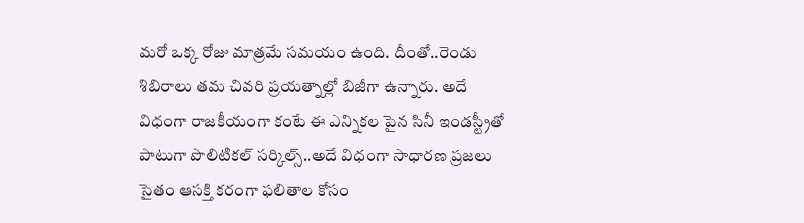మరో ఒక్క రోజు మాత్రమే సమయం ఉంది. దీంతో..రెండు శిబిరాలు తమ చివరి ప్రయత్నాల్లో బిజీగా ఉన్నారు. అదే విధంగా రాజకీయంగా కంటే ఈ ఎన్నికల పైన సినీ ఇండస్ట్రీతో పాటుగా పొలిటికల్ సర్కిల్స్..అదే విధంగా సాధారణ ప్రజలు సైతం ఆసక్తి కరంగా ఫలితాల కోసం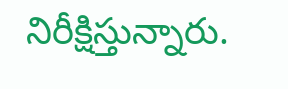నిరీక్షిస్తున్నారు.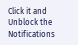Click it and Unblock the Notifications